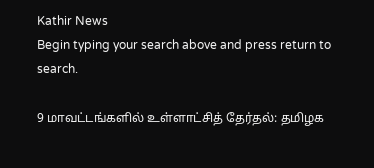Kathir News
Begin typing your search above and press return to search.

9 மாவட்டங்களில் உள்ளாட்சித் தேர்தல்: தமிழக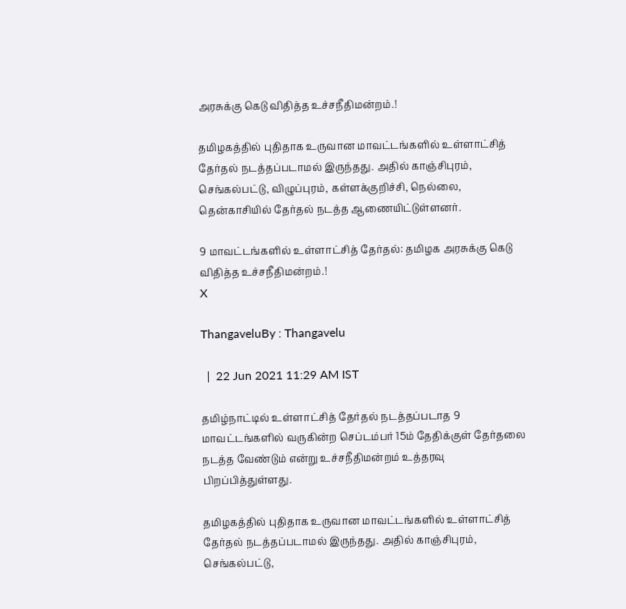அரசுக்கு கெடு விதித்த உச்சநீதிமன்றம்.!

தமிழகத்தில் புதிதாக உருவான மாவட்டங்களில் உள்ளாட்சித் தேர்தல் நடத்தப்படாமல் இருந்தது. அதில் காஞ்சிபுரம், செங்கல்பட்டு, விழுப்புரம், கள்ளக்குறிச்சி, நெல்லை, தென்காசியில் தேர்தல் நடத்த ஆணையிட்டுள்ளனர்.

9 மாவட்டங்களில் உள்ளாட்சித் தேர்தல்: தமிழக அரசுக்கு கெடு விதித்த உச்சநீதிமன்றம்.!
X

ThangaveluBy : Thangavelu

  |  22 Jun 2021 11:29 AM IST

தமிழ்நாட்டில் உள்ளாட்சித் தேர்தல் நடத்தப்படாத 9 மாவட்டங்களில் வருகின்ற செப்டம்பர் 15ம் தேதிக்குள் தேர்தலை நடத்த வேண்டும் என்று உச்சநீதிமன்றம் உத்தரவு பிறப்பித்துள்ளது.

தமிழகத்தில் புதிதாக உருவான மாவட்டங்களில் உள்ளாட்சித் தேர்தல் நடத்தப்படாமல் இருந்தது. அதில் காஞ்சிபுரம், செங்கல்பட்டு,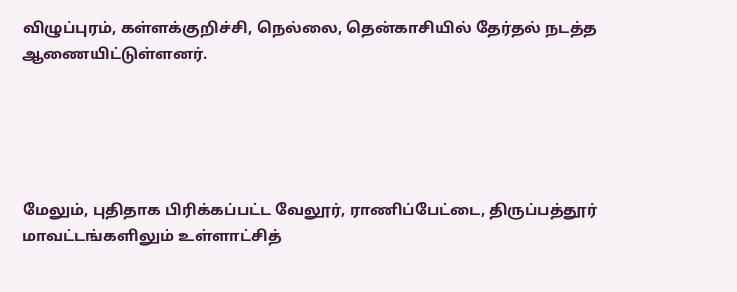விழுப்புரம், கள்ளக்குறிச்சி, நெல்லை, தென்காசியில் தேர்தல் நடத்த ஆணையிட்டுள்ளனர்.





மேலும், புதிதாக பிரிக்கப்பட்ட வேலூர், ராணிப்பேட்டை, திருப்பத்தூர் மாவட்டங்களிலும் உள்ளாட்சித்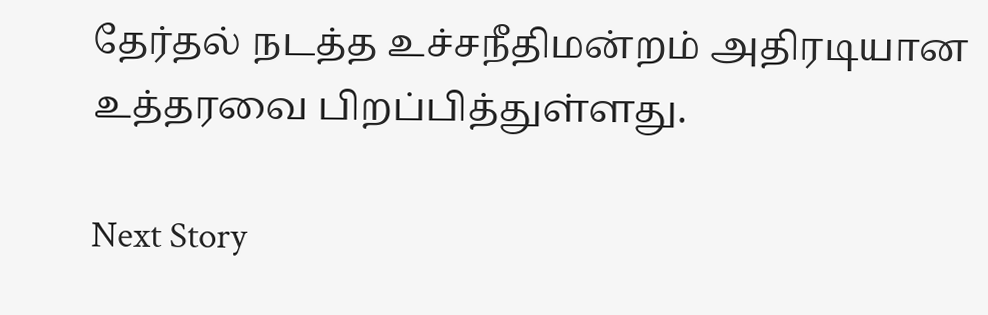தேர்தல் நடத்த உச்சநீதிமன்றம் அதிரடியான உத்தரவை பிறப்பித்துள்ளது.

Next Story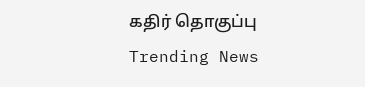கதிர் தொகுப்பு
Trending News